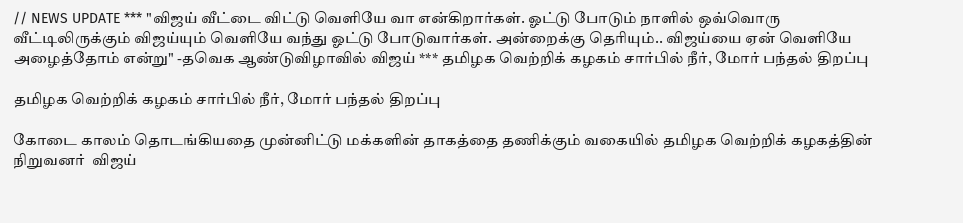// NEWS UPDATE *** "விஜய் வீட்டை விட்டு வெளியே வா என்கிறார்கள். ஓட்டு போடும் நாளில் ஒவ்வொரு வீட்டிலிருக்கும் விஜய்யும் வெளியே வந்து ஓட்டு போடுவார்கள். அன்றைக்கு தெரியும்.. விஜய்யை ஏன் வெளியே அழைத்தோம் என்று" -தவெக ஆண்டுவிழாவில் விஜய் *** தமிழக வெற்றிக் கழகம் சார்பில் நீர், மோர் பந்தல் திறப்பு

தமிழக வெற்றிக் கழகம் சார்பில் நீர், மோர் பந்தல் திறப்பு

கோடை காலம் தொடங்கியதை முன்னிட்டு மக்களின் தாகத்தை தணிக்கும் வகையில் தமிழக வெற்றிக் கழகத்தின் நிறுவனர்  விஜய்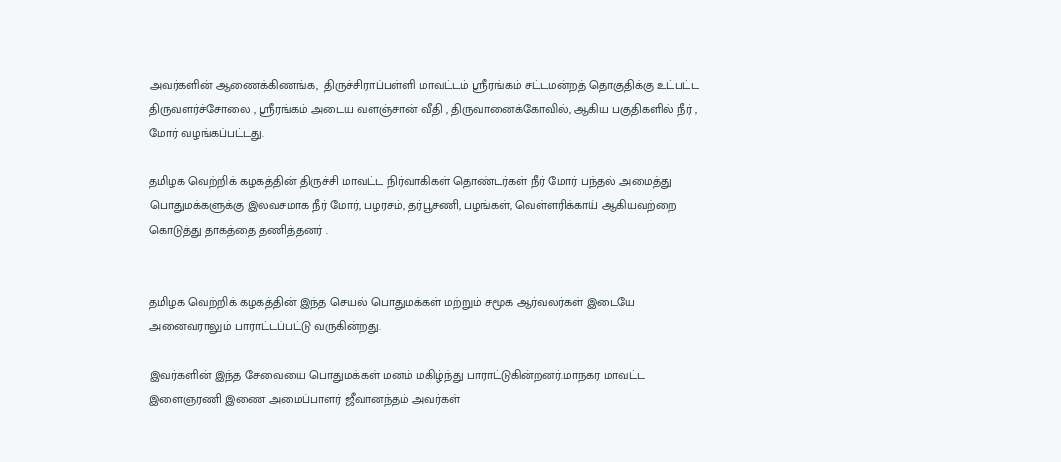அவர்களின் ஆணைக்கிணங்க,  திருச்சிராப்பள்ளி மாவட்டம் ஸ்ரீரங்கம் சட்டமன்றத் தொகுதிக்கு உட்பட்ட திருவளர்ச்சோலை , ஸ்ரீரங்கம் அடைய வளஞ்சான் வீதி , திருவானைக்கோவில், ஆகிய பகுதிகளில் நீர் , மோர் வழங்கப்பட்டது.

தமிழக வெற்றிக் கழகத்தின் திருச்சி மாவட்ட நிர்வாகிகள் தொண்டர்கள் நீர் மோர் பந்தல் அமைத்து பொதுமக்களுக்கு இலவசமாக நீர் மோர், பழரசம், தர்பூசணி, பழங்கள், வெள்ளரிக்காய் ஆகியவற்றை கொடுத்து தாகத்தை தணித்தனர் .


தமிழக வெற்றிக் கழகத்தின் இந்த செயல் பொதுமக்கள் மற்றும் சமூக ஆர்வலர்கள் இடையே அனைவராலும் பாராட்டப்பட்டு வருகின்றது.

இவர்களின் இந்த சேவையை பொதுமக்கள் மனம் மகிழ்ந்து பாராட்டுகின்றனர்.மாநகர மாவட்ட இளைஞரணி இணை அமைப்பாளர் ஜீவானந்தம் அவர்கள்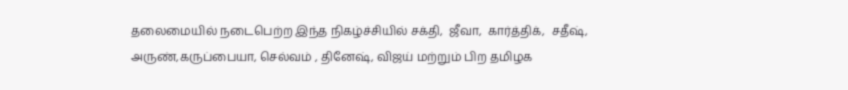தலைமையில் நடைபெற்ற இந்த நிகழ்ச்சியில் சக்தி,  ஜீவா,  கார்த்திக்,  சதீஷ், அருண்,கருப்பையா, செல்வம் , தினேஷ், விஜய் மற்றும் பிற தமிழக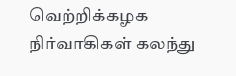வெற்றிக்கழக நிர்வாகிகள் கலந்து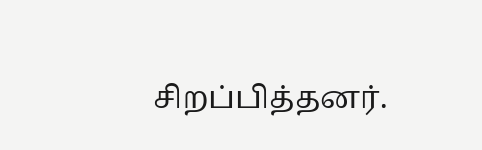சிறப்பித்தனர்.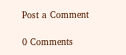Post a Comment

0 Comments